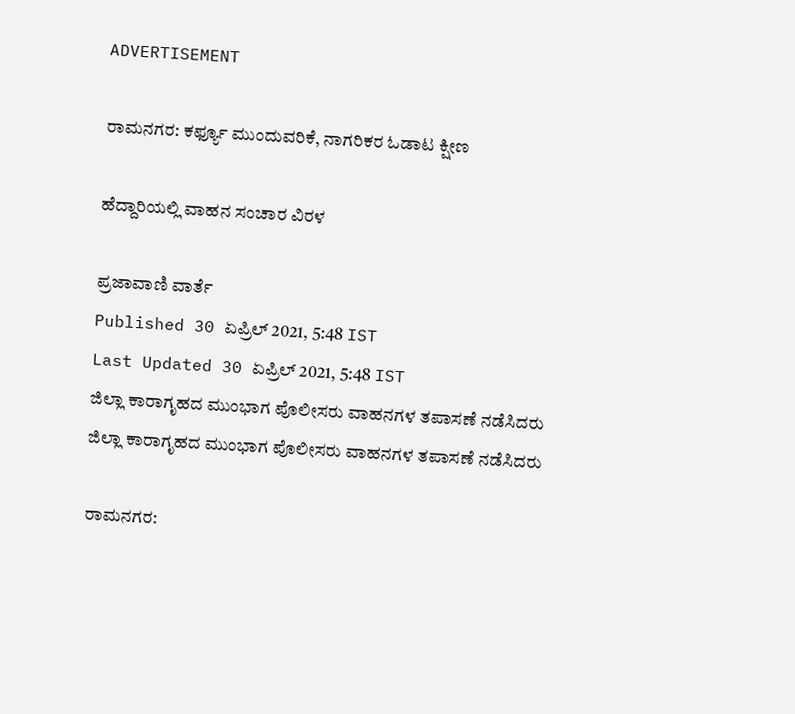ADVERTISEMENT

ರಾಮನಗರ: ಕರ್ಫ್ಯೂ ಮುಂದುವರಿಕೆ, ನಾಗರಿಕರ ಓಡಾಟ ಕ್ಷೀಣ

ಹೆದ್ದಾರಿಯಲ್ಲಿ ವಾಹನ ಸಂಚಾರ ವಿರಳ

ಪ್ರಜಾವಾಣಿ ವಾರ್ತೆ
Published 30 ಏಪ್ರಿಲ್ 2021, 5:48 IST
Last Updated 30 ಏಪ್ರಿಲ್ 2021, 5:48 IST
ಜಿಲ್ಲಾ ಕಾರಾಗೃಹದ ಮುಂಭಾಗ ಪೊಲೀಸರು ವಾಹನಗಳ ತಪಾಸಣೆ ನಡೆಸಿದರು
ಜಿಲ್ಲಾ ಕಾರಾಗೃಹದ ಮುಂಭಾಗ ಪೊಲೀಸರು ವಾಹನಗಳ ತಪಾಸಣೆ ನಡೆಸಿದರು

ರಾಮನಗರ: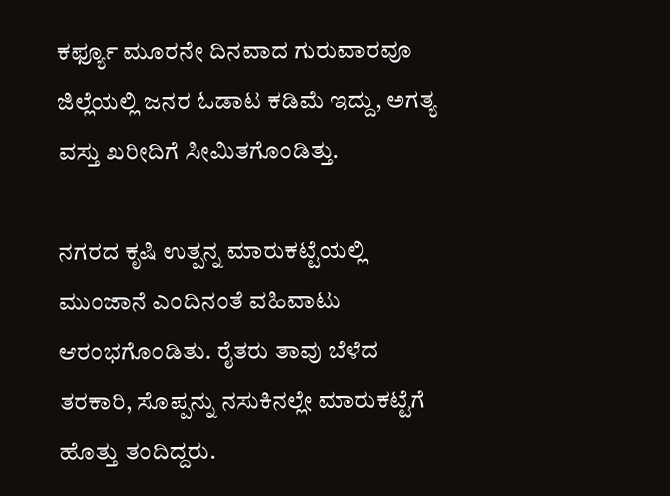ಕರ್ಫ್ಯೂ ಮೂರನೇ ದಿನವಾದ ಗುರುವಾರವೂ ಜಿಲ್ಲೆಯಲ್ಲಿ ಜನರ ಓಡಾಟ ಕಡಿಮೆ ಇದ್ದು, ಅಗತ್ಯ ವಸ್ತು ಖರೀದಿಗೆ ಸೀಮಿತಗೊಂಡಿತ್ತು.

ನಗರದ ಕೃಷಿ ಉತ್ಪನ್ನ ಮಾರುಕಟ್ಟೆಯಲ್ಲಿ ಮುಂಜಾನೆ ಎಂದಿನಂತೆ ವಹಿವಾಟು ಆರಂಭಗೊಂಡಿತು. ರೈತರು ತಾವು ಬೆಳೆದ ತರಕಾರಿ, ಸೊಪ್ಪನ್ನು ನಸುಕಿನಲ್ಲೇ ಮಾರುಕಟ್ಟೆಗೆ ಹೊತ್ತು ತಂದಿದ್ದರು.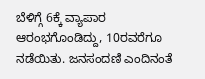ಬೆಳಿಗ್ಗೆ 6ಕ್ಕೆ ವ್ಯಾಪಾರ ಆರಂಭಗೊಂಡಿದ್ದು, 10ರವರೆಗೂ ನಡೆಯಿತು. ಜನಸಂದಣಿ ಎಂದಿನಂತೆ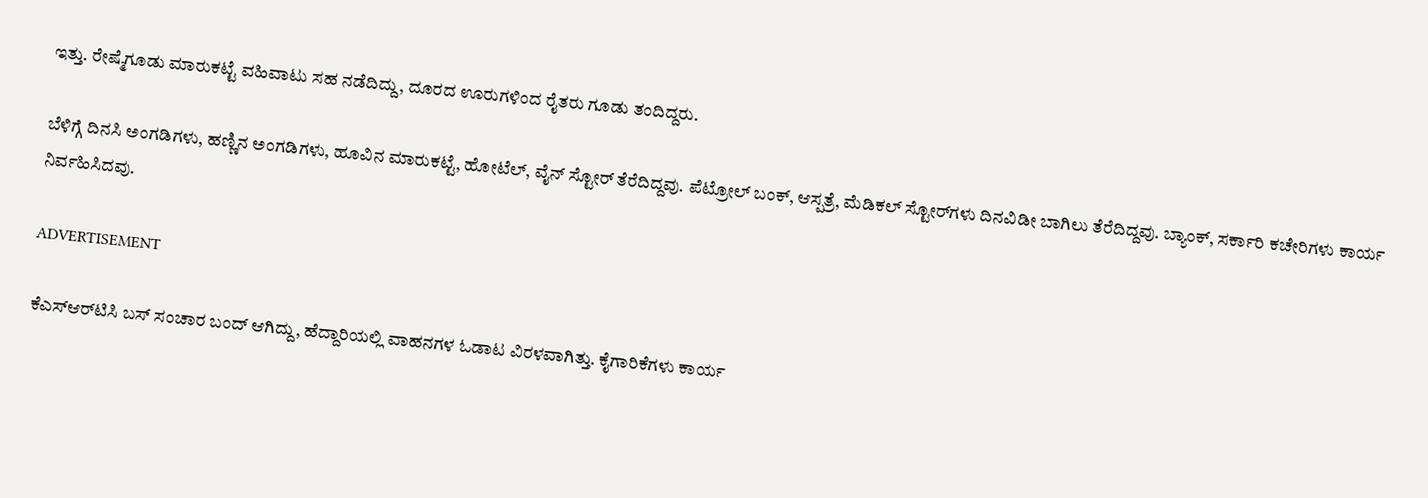ಇತ್ತು. ರೇಷ್ಮೆಗೂಡು ಮಾರುಕಟ್ಟೆ ವಹಿವಾಟು ಸಹ ನಡೆದಿದ್ದು, ದೂರದ ಊರುಗಳಿಂದ ರೈತರು ಗೂಡು ತಂದಿದ್ದರು.

ಬೆಳಿಗ್ಗೆ ದಿನಸಿ ಅಂಗಡಿಗಳು, ಹಣ್ಣಿನ ಅಂಗಡಿಗಳು, ಹೂವಿನ ಮಾರುಕಟ್ಟೆ, ಹೋಟೆಲ್‌, ವೈನ್‌ ಸ್ಟೋರ್ ತೆರೆದಿದ್ದವು. ಪೆಟ್ರೋಲ್ ಬಂಕ್‌, ಆಸ್ಪತ್ರೆ, ಮೆಡಿಕಲ್‌ ಸ್ಟೋರ್‌ಗಳು ದಿನವಿಡೀ ಬಾಗಿಲು ತೆರೆದಿದ್ದವು. ಬ್ಯಾಂಕ್, ಸರ್ಕಾರಿ ಕಚೇರಿಗಳು ಕಾರ್ಯ ನಿರ್ವಹಿಸಿದವು.

ADVERTISEMENT

ಕೆಎಸ್‌ಆರ್‌ಟಿಸಿ ಬಸ್ ಸಂಚಾರ ಬಂದ್‌ ಆಗಿದ್ದು, ಹೆದ್ದಾರಿಯಲ್ಲಿ ವಾಹನಗಳ ಓಡಾಟ ವಿರಳವಾಗಿತ್ತು. ಕೈಗಾರಿಕೆಗಳು ಕಾರ್ಯ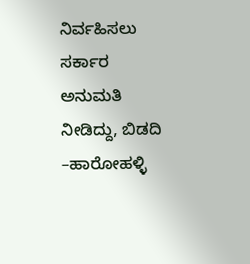ನಿರ್ವಹಿಸಲು ಸರ್ಕಾರ ಅನುಮತಿ ನೀಡಿದ್ದು, ಬಿಡದಿ –ಹಾರೋಹಳ್ಳಿ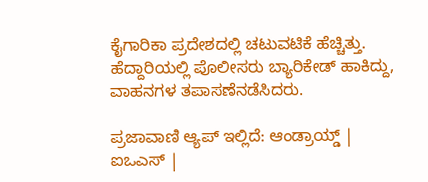ಕೈಗಾರಿಕಾ ಪ್ರದೇಶದಲ್ಲಿ ಚಟುವಟಿಕೆ ಹೆಚ್ಚಿತ್ತು. ಹೆದ್ದಾರಿಯಲ್ಲಿ ಪೊಲೀಸರು ಬ್ಯಾರಿಕೇಡ್ ಹಾಕಿದ್ದು, ವಾಹನಗಳ ತಪಾಸಣೆನಡೆಸಿದರು.

ಪ್ರಜಾವಾಣಿ ಆ್ಯಪ್ ಇಲ್ಲಿದೆ: ಆಂಡ್ರಾಯ್ಡ್ | ಐಒಎಸ್ |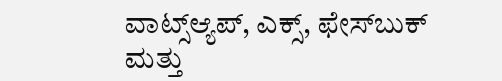ವಾಟ್ಸ್ಆ್ಯಪ್, ಎಕ್ಸ್, ಫೇಸ್‌ಬುಕ್ ಮತ್ತು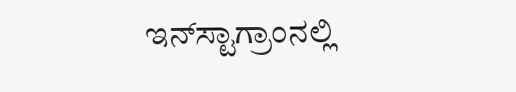ಇನ್‌ಸ್ಟಾಗ್ರಾಂನಲ್ಲಿ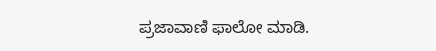ಪ್ರಜಾವಾಣಿ ಫಾಲೋ ಮಾಡಿ.